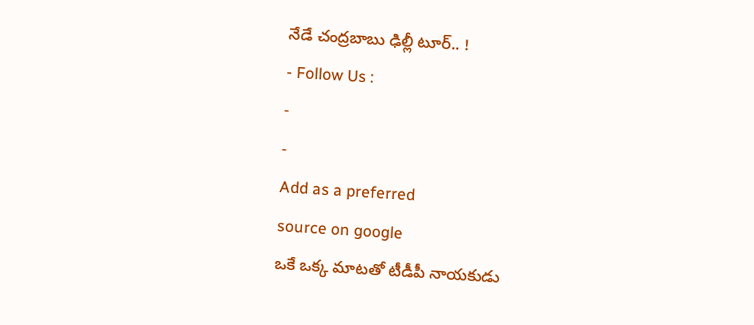నేడే చంద్రబాబు ఢిల్లీ టూర్.. !
- Follow Us :
-
-
Add as a preferred
source on google
ఒకే ఒక్క మాటతో టీడీపీ నాయకుడు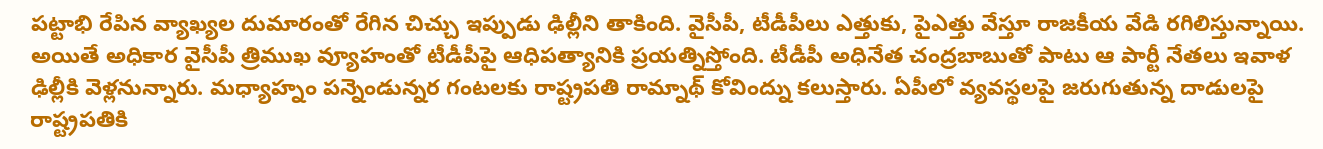పట్టాభి రేపిన వ్యాఖ్యల దుమారంతో రేగిన చిచ్చు ఇప్పుడు ఢిల్లీని తాకింది. వైసీపీ, టీడీపీలు ఎత్తుకు, పైఎత్తు వేస్తూ రాజకీయ వేడి రగిలిస్తున్నాయి. అయితే అధికార వైసీపీ త్రిముఖ వ్యూహంతో టీడీపీపై ఆధిపత్యానికి ప్రయత్నిస్తోంది. టీడీపీ అధినేత చంద్రబాబుతో పాటు ఆ పార్టీ నేతలు ఇవాళ ఢిల్లీకి వెళ్లనున్నారు. మధ్యాహ్నం పన్నెండున్నర గంటలకు రాష్ట్రపతి రామ్నాథ్ కోవింద్ను కలుస్తారు. ఏపీలో వ్యవస్థలపై జరుగుతున్న దాడులపై రాష్ట్రపతికి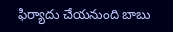ఫిర్యాదు చేయనుంది బాబు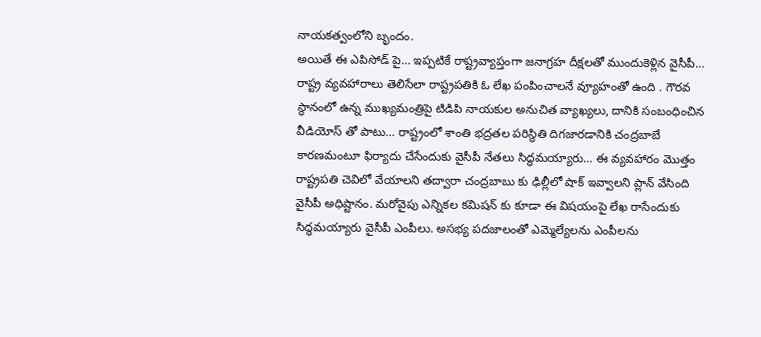నాయకత్వంలోని బృందం.
అయితే ఈ ఎపిసోడ్ పై… ఇప్పటికే రాష్ట్రవ్యాప్తంగా జనాగ్రహ దీక్షలతో ముందుకెళ్లిన వైసీపీ… రాష్ట్ర వ్యవహారాలు తెలిసేలా రాష్ట్రపతికి ఓ లేఖ పంపించాలనే వ్యూహంతో ఉంది . గౌరవ స్థానంలో ఉన్న ముఖ్యమంత్రిపై టిడిపి నాయకుల అనుచిత వ్యాఖ్యలు, దానికి సంబంధించిన వీడియోస్ తో పాటు… రాష్ట్రంలో శాంతి భద్రతల పరిస్థితి దిగజారడానికి చంద్రబాబే కారణమంటూ ఫిర్యాదు చేసేందుకు వైసీపీ నేతలు సిద్ధమయ్యారు… ఈ వ్యవహారం మొత్తం రాష్ట్రపతి చెవిలో వేయాలని తద్వారా చంద్రబాబు కు ఢిల్లీలో షాక్ ఇవ్వాలని ప్లాన్ వేసింది వైసీపీ అధిష్టానం. మరోవైపు ఎన్నికల కమిషన్ కు కూడా ఈ విషయంపై లేఖ రాసేందుకు సిద్ధమయ్యారు వైసీపీ ఎంపీలు. అసభ్య పదజాలంతో ఎమ్మెల్యేలను ఎంపీలను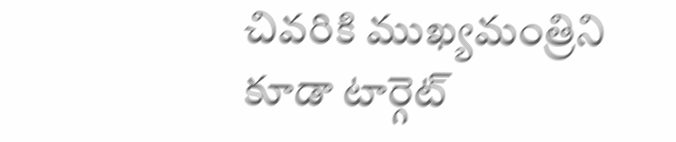చివరికి ముఖ్యమంత్రిని కూడా టార్గెట్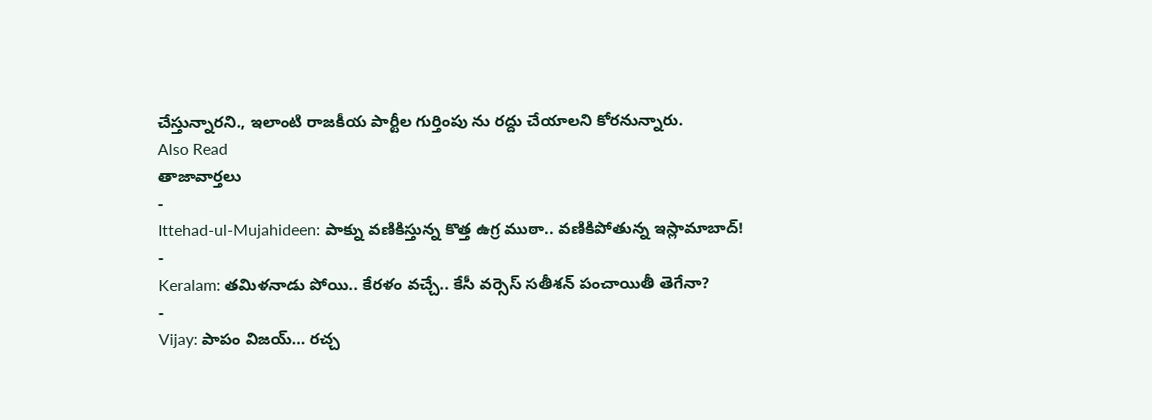చేస్తున్నారని., ఇలాంటి రాజకీయ పార్టీల గుర్తింపు ను రద్దు చేయాలని కోరనున్నారు.
Also Read
తాజావార్తలు
-
Ittehad-ul-Mujahideen: పాక్ను వణికిస్తున్న కొత్త ఉగ్ర ముఠా.. వణికిపోతున్న ఇస్లామాబాద్!
-
Keralam: తమిళనాడు పోయి.. కేరళం వచ్చే.. కేసీ వర్సెస్ సతీశన్ పంచాయితీ తెగేనా?
-
Vijay: పాపం విజయ్… రచ్చ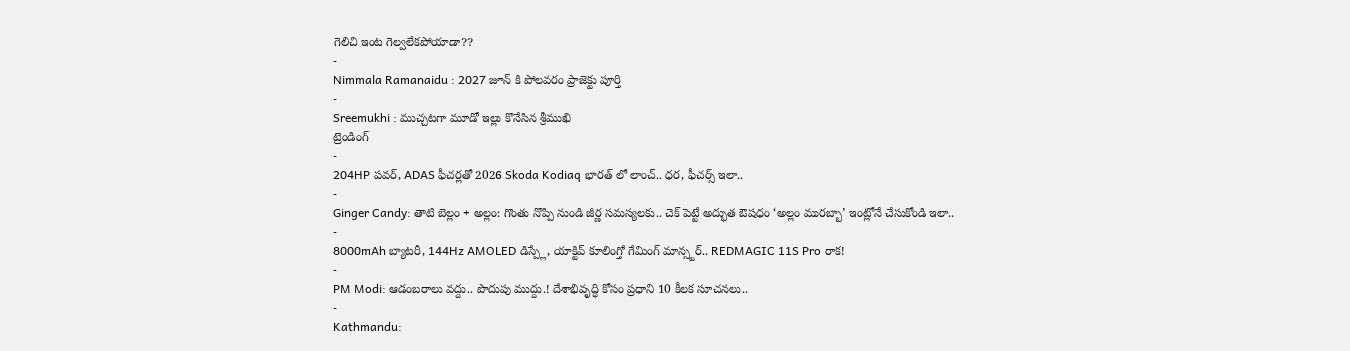గెలిచి ఇంట గెల్వలేకపోయాడా??
-
Nimmala Ramanaidu : 2027 జూన్ కి పోలవరం ప్రాజెక్టు పూర్తి
-
Sreemukhi : ముచ్చటగా మూడో ఇల్లు కొనేసిన శ్రీముఖి
ట్రెండింగ్
-
204HP పవర్, ADAS ఫీచర్లతో 2026 Skoda Kodiaq భారత్ లో లాంచ్.. ధర, ఫీచర్స్ ఇలా..
-
Ginger Candy: తాటి బెల్లం + అల్లం: గొంతు నొప్పి నుండి జీర్ణ సమస్యలకు.. చెక్ పెట్టే అద్భుత ఔషధం ‘అల్లం మురబ్బా’ ఇంట్లోనే చేసుకోండి ఇలా..
-
8000mAh బ్యాటరీ, 144Hz AMOLED డిస్ప్లే, యాక్టివ్ కూలింగ్తో గేమింగ్ మాన్స్టర్.. REDMAGIC 11S Pro రాక!
-
PM Modi: ఆడంబరాలు వద్దు.. పొదుపు ముద్దు.! దేశాభివృద్ధి కోసం ప్రధాని 10 కీలక సూచనలు..
-
Kathmandu: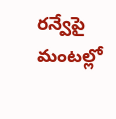రన్వేపై మంటల్లో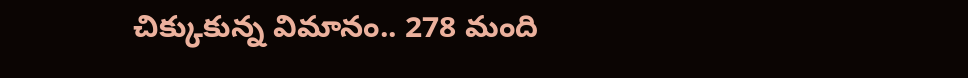చిక్కుకున్న విమానం.. 278 మంది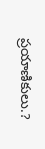ప్రయాణికులు.?